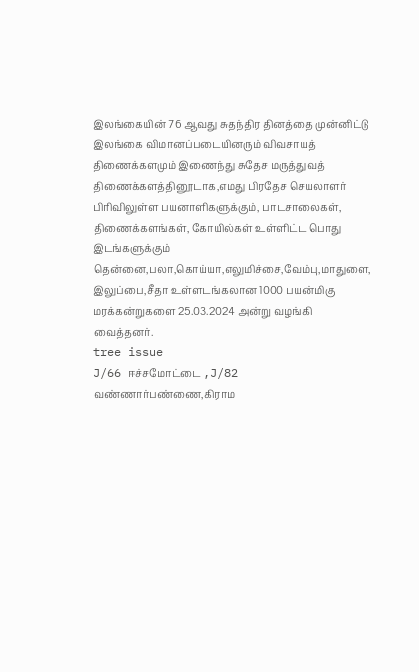இலங்கையின் 76 ஆவது சுதந்திர தினத்தை முன்னிட்டு இலங்கை விமானப்படையினரும் விவசாயத் திணைக்களமும் இணைந்து சுதேச மருத்துவத் திணைக்களத்தினூடாக,எமது பிரதேச செயலாளர் பிரிவிலுள்ள பயனாளிகளுக்கும், பாடசாலைகள், திணைக்களங்கள், கோயில்கள் உள்ளிட்ட பொது இடங்களுக்கும் தென்னை,பலா,கொய்யா,எலுமிச்சை,வேம்பு,மாதுளை, இலுப்பை,சீதா உள்ளடங்கலான 1000 பயன்மிகு மரக்கன்றுகளை 25.03.2024 அன்று வழங்கி வைத்தனர்.
tree issue
J/66 ஈச்சமோட்டை ,J/82 வண்ணார்பண்ணை,கிராம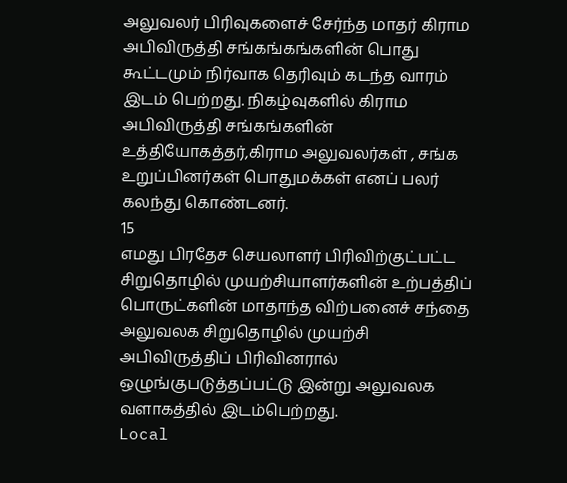அலுவலர் பிரிவுகளைச் சேர்ந்த மாதர் கிராம அபிவிருத்தி சங்கங்கங்களின் பொது கூட்டமும் நிர்வாக தெரிவும் கடந்த வாரம் இடம் பெற்றது. நிகழ்வுகளில் கிராம அபிவிருத்தி சங்கங்களின் உத்தியோகத்தர்,கிராம அலுவலர்கள் , சங்க உறுப்பினர்கள் பொதுமக்கள் எனப் பலர் கலந்து கொண்டனர்.
15
எமது பிரதேச செயலாளர் பிரிவிற்குட்பட்ட சிறுதொழில் முயற்சியாளர்களின் உற்பத்திப் பொருட்களின் மாதாந்த விற்பனைச் சந்தை அலுவலக சிறுதொழில் முயற்சி அபிவிருத்திப் பிரிவினரால் ஒழுங்குபடுத்தப்பட்டு இன்று அலுவலக வளாகத்தில் இடம்பெற்றது.
Local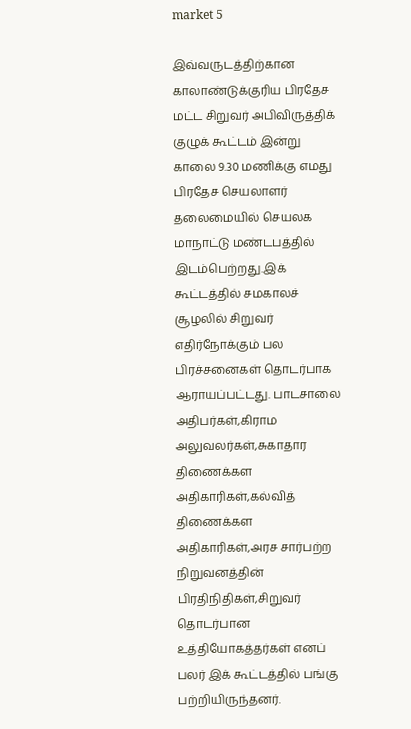market 5

இவ்வருடத்திற்கான காலாண்டுக்குரிய பிரதேச மட்ட சிறுவர் அபிவிருத்திக் குழுக் கூட்டம் இன்று காலை 9.30 மணிக்கு எமது பிரதேச செயலாளர் தலைமையில் செயலக மாநாட்டு மண்டபத்தில் இடம்பெற்றது.இக் கூட்டத்தில் சமகாலச் சூழலில் சிறுவர் எதிர்நோக்கும் பல பிரச்சனைகள் தொடர்பாக ஆராயப்பட்டது. பாடசாலை அதிபர்கள்,கிராம அலுவலர்கள்,சுகாதார திணைக்கள அதிகாரிகள்,கல்வித் திணைக்கள அதிகாரிகள்,அரச சார்பற்ற நிறுவனத்தின் பிரதிநிதிகள்,சிறுவர் தொடர்பான உத்தியோகத்தர்கள் எனப் பலர் இக் கூட்டத்தில் பங்கு பற்றியிருந்தனர்.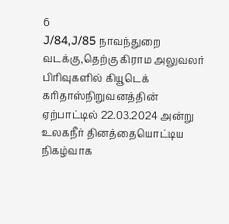6
J/84,J/85 நாவந்துறை வடக்கு,தெற்கு கிராம அலுவலர் பிரிவுகளில் கியூடெக் கரிதாஸ்நிறுவனத்தின் ஏற்பாட்டில் 22.03.2024 அன்று உலகநீர் தினத்தையொட்டிய நிகழ்வாக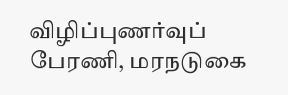விழிப்புணர்வுப் பேரணி, மரநடுகை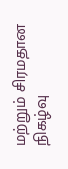மற்றும் சிரமதான நிகழ்வு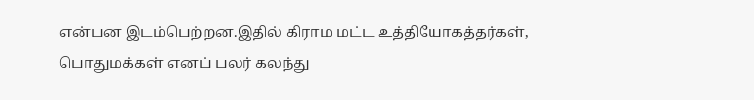என்பன இடம்பெற்றன.இதில் கிராம மட்ட உத்தியோகத்தர்கள், பொதுமக்கள் எனப் பலர் கலந்து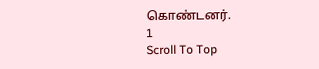கொண்டனர்.
1
Scroll To Top